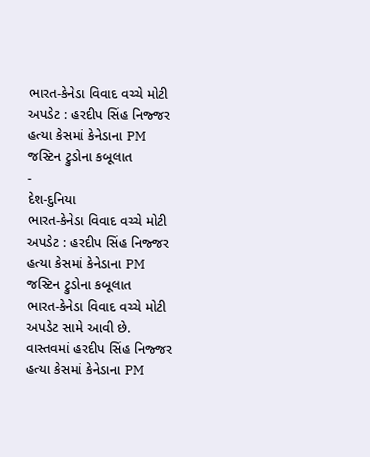ભારત-કેનેડા વિવાદ વચ્ચે મોટી અપડેટ : હરદીપ સિંહ નિજ્જર હત્યા કેસમાં કેનેડાના PM જસ્ટિન ટ્રુડોના કબૂલાત
-
દેશ-દુનિયા
ભારત-કેનેડા વિવાદ વચ્ચે મોટી અપડેટ : હરદીપ સિંહ નિજ્જર હત્યા કેસમાં કેનેડાના PM જસ્ટિન ટ્રુડોના કબૂલાત
ભારત-કેનેડા વિવાદ વચ્ચે મોટી અપડેટ સામે આવી છે. વાસ્તવમાં હરદીપ સિંહ નિજ્જર હત્યા કેસમાં કેનેડાના PM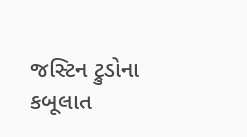જસ્ટિન ટ્રુડોના કબૂલાત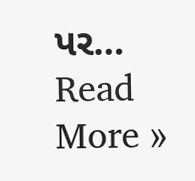પર…
Read More »